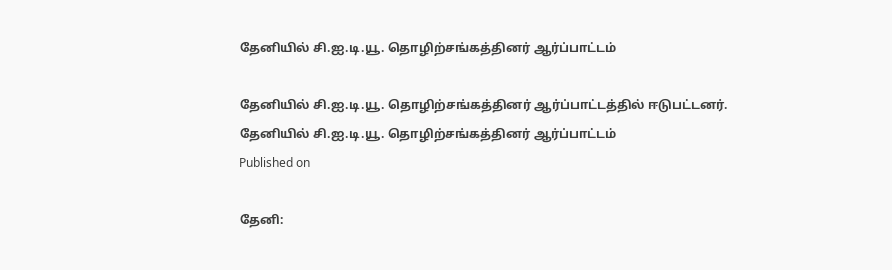தேனியில் சி.ஐ.டி.யூ. தொழிற்சங்கத்தினர் ஆர்ப்பாட்டம்

தேனியில் சி.ஐ.டி.யூ. தொழிற்சங்கத்தினர் ஆர்ப்பாட்டத்தில் ஈடுபட்டனர்.
தேனியில் சி.ஐ.டி.யூ. தொழிற்சங்கத்தினர் ஆர்ப்பாட்டம்
Published on

தேனி: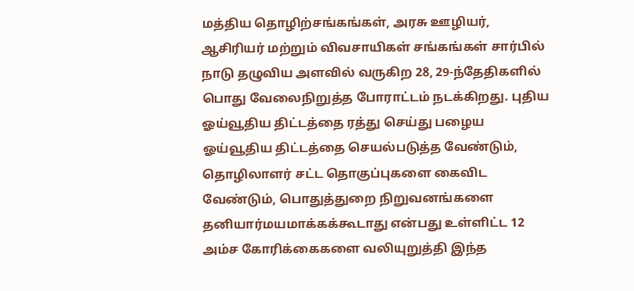மத்திய தொழிற்சங்கங்கள், அரசு ஊழியர், ஆசிரியர் மற்றும் விவசாயிகள் சங்கங்கள் சார்பில் நாடு தழுவிய அளவில் வருகிற 28, 29-ந்தேதிகளில் பொது வேலைநிறுத்த போராட்டம் நடக்கிறது. புதிய ஓய்வூதிய திட்டத்தை ரத்து செய்து பழைய ஓய்வூதிய திட்டத்தை செயல்படுத்த வேண்டும், தொழிலாளர் சட்ட தொகுப்புகளை கைவிட வேண்டும், பொதுத்துறை நிறுவனங்களை தனியார்மயமாக்கக்கூடாது என்பது உள்ளிட்ட 12 அம்ச கோரிக்கைகளை வலியுறுத்தி இந்த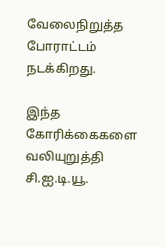வேலைநிறுத்த போராட்டம் நடக்கிறது.

இந்த கோரிக்கைகளை வலியுறுத்தி சி.ஐ.டி.யூ.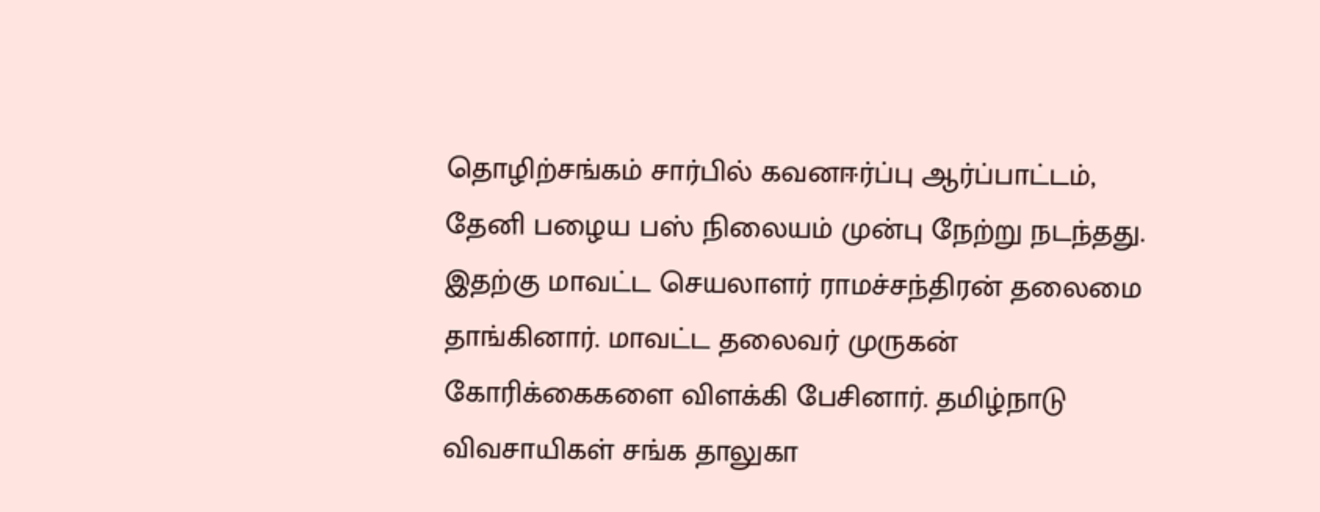தொழிற்சங்கம் சார்பில் கவனஈர்ப்பு ஆர்ப்பாட்டம், தேனி பழைய பஸ் நிலையம் முன்பு நேற்று நடந்தது. இதற்கு மாவட்ட செயலாளர் ராமச்சந்திரன் தலைமை தாங்கினார். மாவட்ட தலைவர் முருகன் கோரிக்கைகளை விளக்கி பேசினார். தமிழ்நாடு விவசாயிகள் சங்க தாலுகா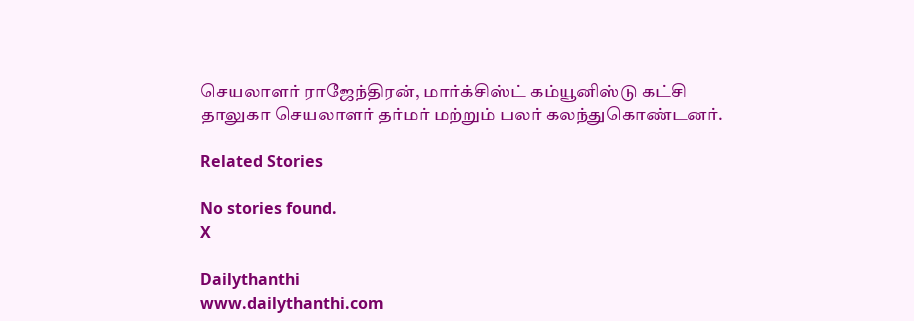செயலாளர் ராஜேந்திரன், மார்க்சிஸ்ட் கம்யூனிஸ்டு கட்சி தாலுகா செயலாளர் தர்மர் மற்றும் பலர் கலந்துகொண்டனர்.

Related Stories

No stories found.
X

Dailythanthi
www.dailythanthi.com